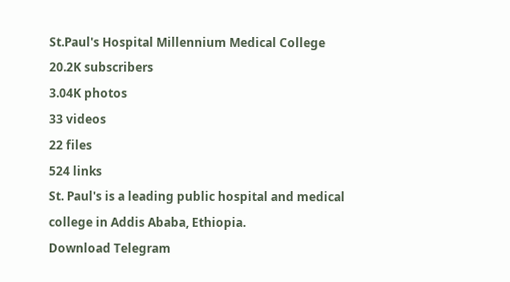St.Paul's Hospital Millennium Medical College
20.2K subscribers
3.04K photos
33 videos
22 files
524 links
St. Paul's is a leading public hospital and medical college in Addis Ababa, Ethiopia.
Download Telegram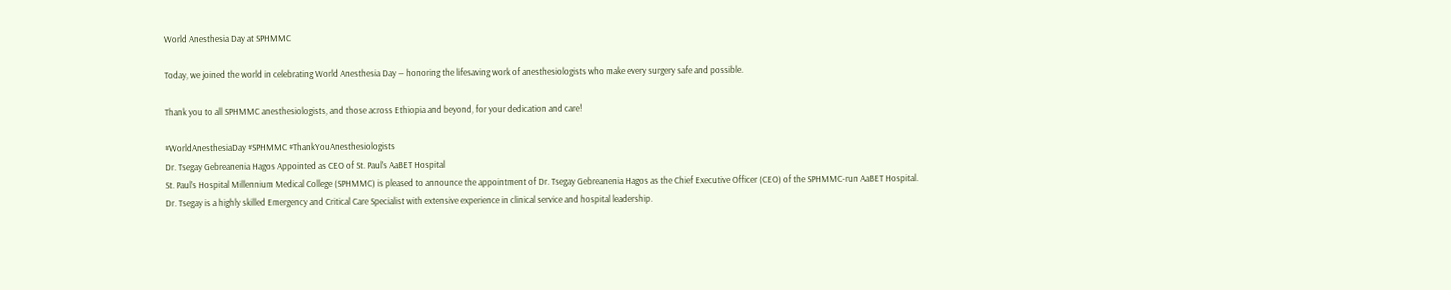World Anesthesia Day at SPHMMC

Today, we joined the world in celebrating World Anesthesia Day — honoring the lifesaving work of anesthesiologists who make every surgery safe and possible.

Thank you to all SPHMMC anesthesiologists, and those across Ethiopia and beyond, for your dedication and care!

#WorldAnesthesiaDay #SPHMMC #ThankYouAnesthesiologists
Dr. Tsegay Gebreanenia Hagos Appointed as CEO of St. Paul’s AaBET Hospital
St. Paul’s Hospital Millennium Medical College (SPHMMC) is pleased to announce the appointment of Dr. Tsegay Gebreanenia Hagos as the Chief Executive Officer (CEO) of the SPHMMC-run AaBET Hospital.
Dr. Tsegay is a highly skilled Emergency and Critical Care Specialist with extensive experience in clinical service and hospital leadership.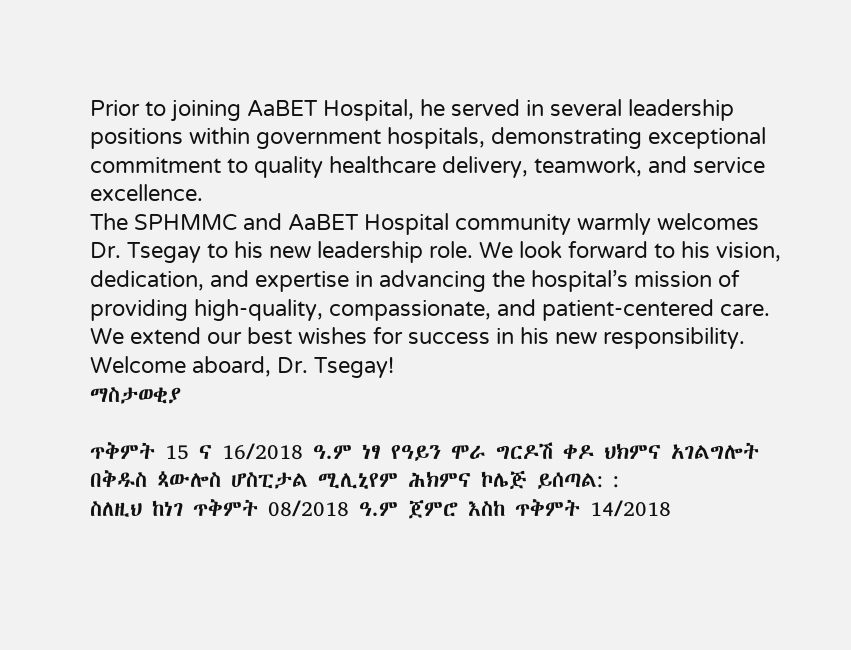Prior to joining AaBET Hospital, he served in several leadership positions within government hospitals, demonstrating exceptional commitment to quality healthcare delivery, teamwork, and service excellence.
The SPHMMC and AaBET Hospital community warmly welcomes Dr. Tsegay to his new leadership role. We look forward to his vision, dedication, and expertise in advancing the hospital’s mission of providing high-quality, compassionate, and patient-centered care.
We extend our best wishes for success in his new responsibility.
Welcome aboard, Dr. Tsegay!
ማስታወቂያ

ጥቅምት 15 ና 16/2018 ዓ.ም ነፃ የዓይን ሞራ ግርዶሽ ቀዶ ህክምና አገልግሎት በቅዱስ ጳውሎስ ሆስፒታል ሚሊኒየም ሕክምና ኮሌጅ ይሰጣል: :
ስለዚህ ከነገ ጥቅምት 08/2018 ዓ.ም ጀምሮ እስከ ጥቅምት 14/2018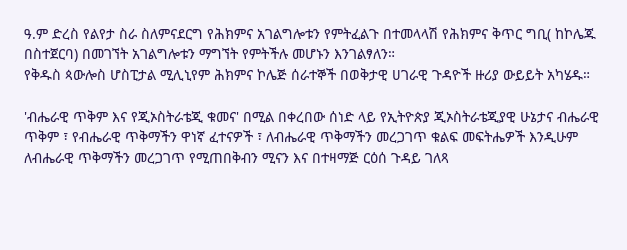ዓ.ም ድረስ የልየታ ስራ ስለምናደርግ የሕክምና አገልግሎቱን የምትፈልጉ በተመላላሽ የሕክምና ቅጥር ግቢ( ከኮሌጁ በስተጀርባ) በመገኘት አገልግሎቱን ማግኘት የምትችሉ መሆኑን እንገልፃለን።
የቅዱስ ጳውሎስ ሆስፒታል ሚሊኒየም ሕክምና ኮሌጅ ሰራተኞች በወቅታዊ ሀገራዊ ጉዳዮች ዙሪያ ውይይት አካሄዱ።

'ብሔራዊ ጥቅም እና የጂኦስትራቴጂ ቁመና' በሚል በቀረበው ሰነድ ላይ የኢትዮጵያ ጂኦስትራቴጂያዊ ሁኔታና ብሔራዊ ጥቅም ፣ የብሔራዊ ጥቅማችን ዋነኛ ፈተናዎች ፣ ለብሔራዊ ጥቅማችን መረጋገጥ ቁልፍ መፍትሔዎች እንዲሁም ለብሔራዊ ጥቅማችን መረጋገጥ የሚጠበቅብን ሚናን እና በተዛማጅ ርዕሰ ጉዳይ ገለጻ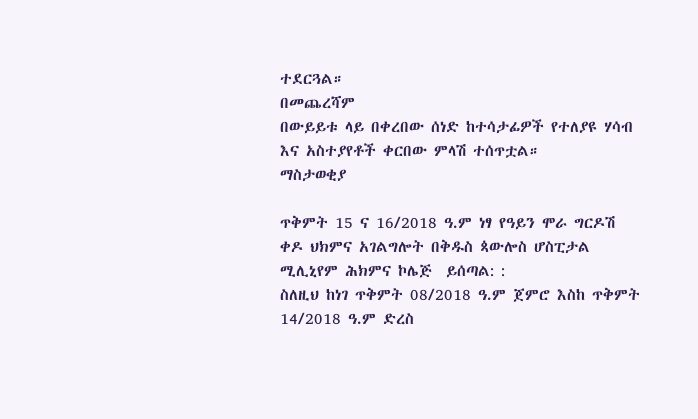ተደርጓል።
በመጨረሻም
በውይይቱ ላይ በቀረበው ሰነድ ከተሳታፊዎች የተለያዩ ሃሳብ እና አስተያየቶች ቀርበው ምላሽ ተሰጥቷል።
ማስታወቂያ

ጥቅምት 15 ና 16/2018 ዓ.ም ነፃ የዓይን ሞራ ግርዶሽ ቀዶ ህክምና አገልግሎት በቅዱስ ጳውሎስ ሆስፒታል ሚሊኒየም ሕክምና ኮሌጅ  ይሰጣል: :
ስለዚህ ከነገ ጥቅምት 08/2018 ዓ.ም ጀምሮ እስከ ጥቅምት 14/2018 ዓ.ም ድረስ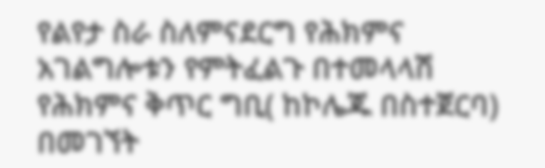የልየታ ስራ ስለምናደርግ የሕክምና አገልግሎቱን የምትፈልጉ በተመላላሽ የሕክምና ቅጥር ግቢ( ከኮሌጁ በስተጀርባ)  በመገኘት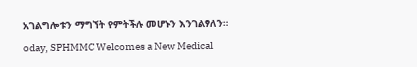አገልግሎቱን ማግኘት የምትችሉ መሆኑን እንገልፃለን።
oday, SPHMMC Welcomes a New Medical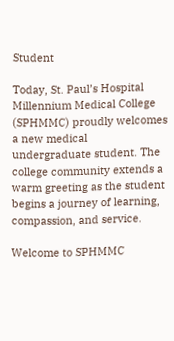Student

Today, St. Paul’s Hospital Millennium Medical College (SPHMMC) proudly welcomes a new medical undergraduate student. The college community extends a warm greeting as the student begins a journey of learning, compassion, and service.

Welcome to SPHMMC